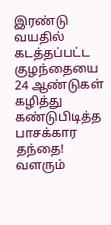இரண்டு வயதில் கடத்தப்பட்ட குழந்தையை 24 ஆண்டுகள் கழித்து கண்டுபிடித்த பாசக்கார தந்தை!
வளரும்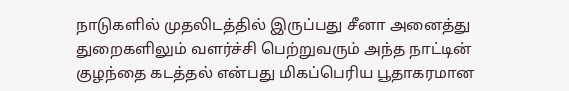நாடுகளில் முதலிடத்தில் இருப்பது சீனா அனைத்து துறைகளிலும் வளர்ச்சி பெற்றுவரும் அந்த நாட்டின் குழந்தை கடத்தல் என்பது மிகப்பெரிய பூதாகரமான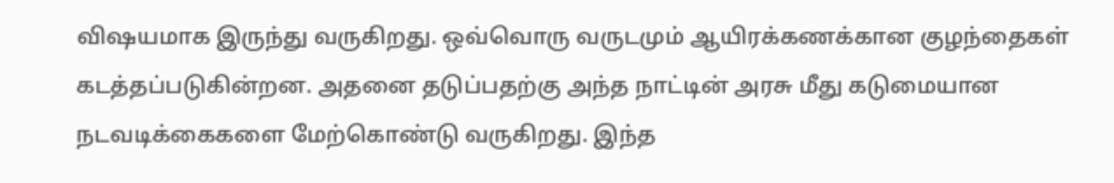விஷயமாக இருந்து வருகிறது. ஒவ்வொரு வருடமும் ஆயிரக்கணக்கான குழந்தைகள் கடத்தப்படுகின்றன. அதனை தடுப்பதற்கு அந்த நாட்டின் அரசு மீது கடுமையான நடவடிக்கைகளை மேற்கொண்டு வருகிறது. இந்த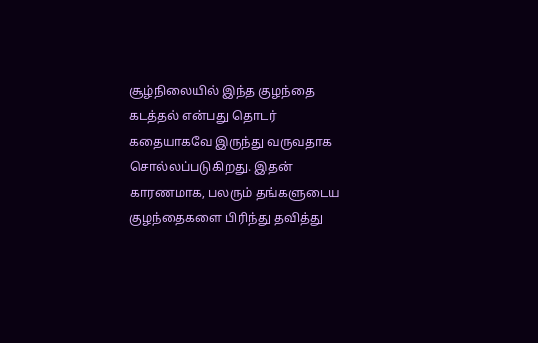சூழ்நிலையில் இந்த குழந்தை கடத்தல் என்பது தொடர் கதையாகவே இருந்து வருவதாக சொல்லப்படுகிறது. இதன் காரணமாக, பலரும் தங்களுடைய குழந்தைகளை பிரிந்து தவித்து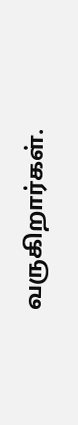வருகிறார்கள்.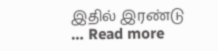இதில் இரண்டு … Read more